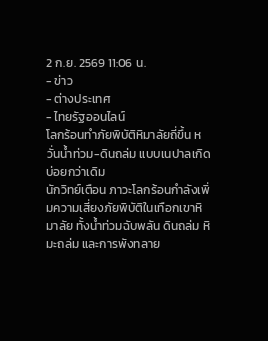2 ก.ย. 2569 11:06 น.
- ข่าว
- ต่างประเทศ
- ไทยรัฐออนไลน์
โลกร้อนทำภัยพิบัติหิมาลัยถี่ขึ้น หวั่นน้ำท่วม-ดินถล่ม แบบเนปาลเกิดบ่อยกว่าเดิม
นักวิทย์เตือน ภาวะโลกร้อนกำลังเพิ่มความเสี่ยงภัยพิบัติในเทือกเขาหิมาลัย ทั้งน้ำท่วมฉับพลัน ดินถล่ม หิมะถล่ม และการพังทลาย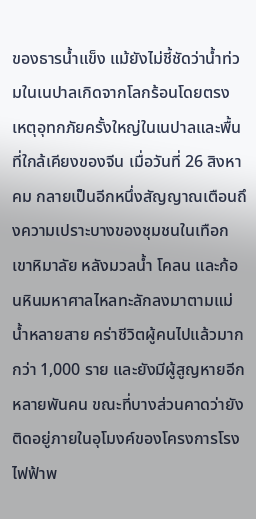ของธารน้ำแข็ง แม้ยังไม่ชี้ชัดว่าน้ำท่วมในเนปาลเกิดจากโลกร้อนโดยตรง
เหตุอุทกภัยครั้งใหญ่ในเนปาลและพื้นที่ใกล้เคียงของจีน เมื่อวันที่ 26 สิงหาคม กลายเป็นอีกหนึ่งสัญญาณเตือนถึงความเปราะบางของชุมชนในเทือกเขาหิมาลัย หลังมวลน้ำ โคลน และก้อนหินมหาศาลไหลทะลักลงมาตามแม่น้ำหลายสาย คร่าชีวิตผู้คนไปแล้วมากกว่า 1,000 ราย และยังมีผู้สูญหายอีกหลายพันคน ขณะที่บางส่วนคาดว่ายังติดอยู่ภายในอุโมงค์ของโครงการโรงไฟฟ้าพ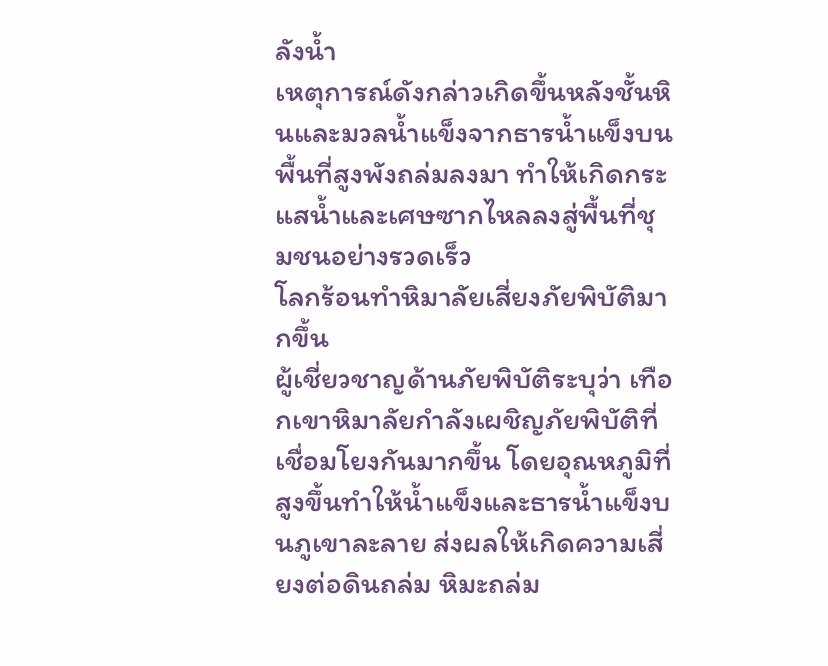ลังน้ำ
เหตุการณ์ดังกล่าวเกิดขึ้นหลังชั้นหินและมวลน้ำแข็งจากธารน้ำแข็งบนพื้นที่สูงพังถล่มลงมา ทำให้เกิดกระแสน้ำและเศษซากไหลลงสู่พื้นที่ชุมชนอย่างรวดเร็ว
โลกร้อนทำหิมาลัยเสี่ยงภัยพิบัติมากขึ้น
ผู้เชี่ยวชาญด้านภัยพิบัติระบุว่า เทือกเขาหิมาลัยกำลังเผชิญภัยพิบัติที่เชื่อมโยงกันมากขึ้น โดยอุณหภูมิที่สูงขึ้นทำให้น้ำแข็งและธารน้ำแข็งบนภูเขาละลาย ส่งผลให้เกิดความเสี่ยงต่อดินถล่ม หิมะถล่ม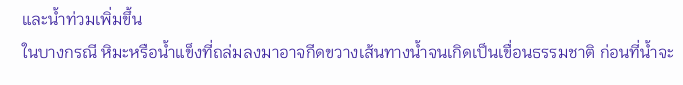และน้ำท่วมเพิ่มขึ้น
ในบางกรณี หิมะหรือน้ำแข็งที่ถล่มลงมาอาจกีดขวางเส้นทางน้ำจนเกิดเป็นเขื่อนธรรมชาติ ก่อนที่น้ำจะ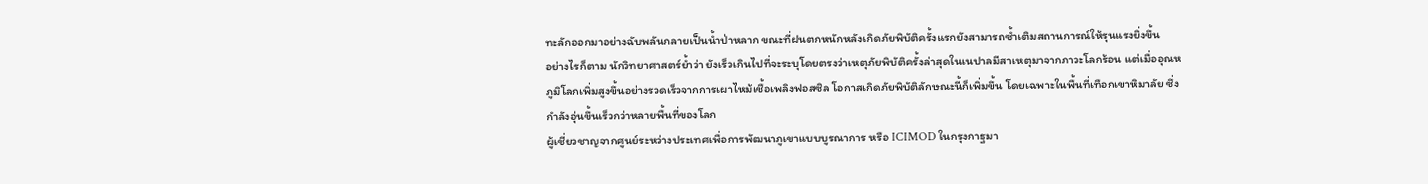ทะลักออกมาอย่างฉับพลันกลายเป็นน้ำป่าหลาก ขณะที่ฝนตกหนักหลังเกิดภัยพิบัติครั้งแรกยังสามารถซ้ำเติมสถานการณ์ให้รุนแรงยิ่งขึ้น
อย่างไรก็ตาม นักวิทยาศาสตร์ย้ำว่า ยังเร็วเกินไปที่จะระบุโดยตรงว่าเหตุภัยพิบัติครั้งล่าสุดในเนปาลมีสาเหตุมาจากภาวะโลกร้อน แต่เมื่ออุณหภูมิโลกเพิ่มสูงขึ้นอย่างรวดเร็วจากการเผาไหม้เชื้อเพลิงฟอสซิล โอกาสเกิดภัยพิบัติลักษณะนี้ก็เพิ่มขึ้น โดยเฉพาะในพื้นที่เทือกเขาหิมาลัย ซึ่งกำลังอุ่นขึ้นเร็วกว่าหลายพื้นที่ของโลก
ผู้เชี่ยวชาญจากศูนย์ระหว่างประเทศเพื่อการพัฒนาภูเขาแบบบูรณาการ หรือ ICIMOD ในกรุงกาฐมา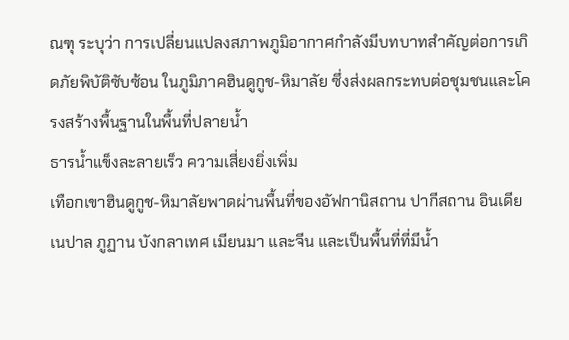ณฑุ ระบุว่า การเปลี่ยนแปลงสภาพภูมิอากาศกำลังมีบทบาทสำคัญต่อการเกิดภัยพิบัติซับซ้อน ในภูมิภาคฮินดูกูช-หิมาลัย ซึ่งส่งผลกระทบต่อชุมชนและโครงสร้างพื้นฐานในพื้นที่ปลายน้ำ
ธารน้ำแข็งละลายเร็ว ความเสี่ยงยิ่งเพิ่ม
เทือกเขาฮินดูกูช-หิมาลัยพาดผ่านพื้นที่ของอัฟกานิสถาน ปากีสถาน อินเดีย เนปาล ภูฏาน บังกลาเทศ เมียนมา และจีน และเป็นพื้นที่ที่มีน้ำ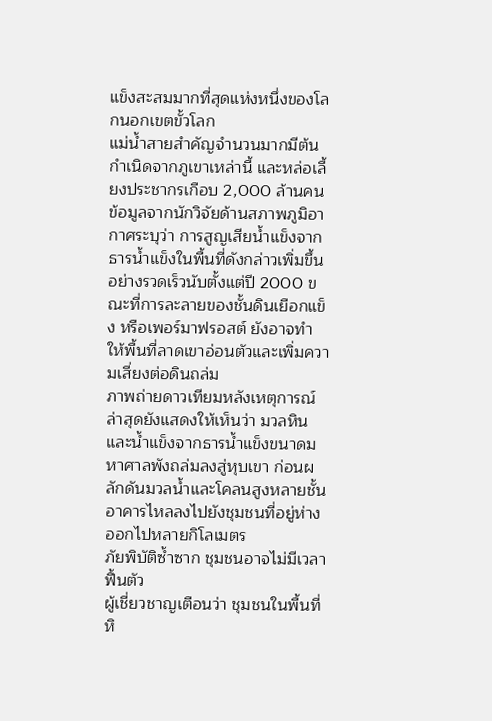แข็งสะสมมากที่สุดแห่งหนึ่งของโลกนอกเขตขั้วโลก
แม่น้ำสายสำคัญจำนวนมากมีต้นกำเนิดจากภูเขาเหล่านี้ และหล่อเลี้ยงประชากรเกือบ 2,000 ล้านคน
ข้อมูลจากนักวิจัยด้านสภาพภูมิอากาศระบุว่า การสูญเสียน้ำแข็งจากธารน้ำแข็งในพื้นที่ดังกล่าวเพิ่มขึ้นอย่างรวดเร็วนับตั้งแต่ปี 2000 ขณะที่การละลายของชั้นดินเยือกแข็ง หรือเพอร์มาฟรอสต์ ยังอาจทำให้พื้นที่ลาดเขาอ่อนตัวและเพิ่มความเสี่ยงต่อดินถล่ม
ภาพถ่ายดาวเทียมหลังเหตุการณ์ล่าสุดยังแสดงให้เห็นว่า มวลหินและน้ำแข็งจากธารน้ำแข็งขนาดมหาศาลพังถล่มลงสู่หุบเขา ก่อนผลักดันมวลน้ำและโคลนสูงหลายชั้นอาคารไหลลงไปยังชุมชนที่อยู่ห่างออกไปหลายกิโลเมตร
ภัยพิบัติซ้ำซาก ชุมชนอาจไม่มีเวลาฟื้นตัว
ผู้เชี่ยวชาญเตือนว่า ชุมชนในพื้นที่หิ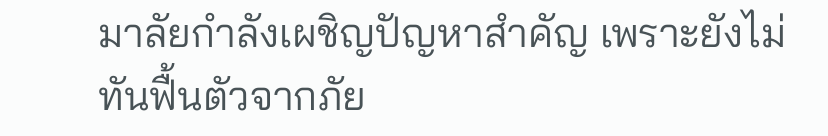มาลัยกำลังเผชิญปัญหาสำคัญ เพราะยังไม่ทันฟื้นตัวจากภัย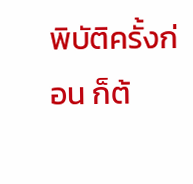พิบัติครั้งก่อน ก็ต้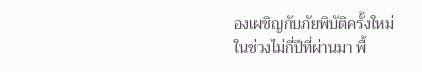องเผชิญกับภัยพิบัติครั้งใหม่
ในช่วงไม่กี่ปีที่ผ่านมา พื้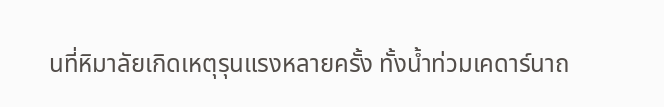นที่หิมาลัยเกิดเหตุรุนแรงหลายครั้ง ทั้งน้ำท่วมเคดาร์นาถ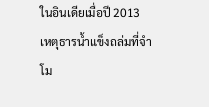ในอินเดียเมื่อปี 2013 เหตุธารน้ำแข็งถล่มที่จำโม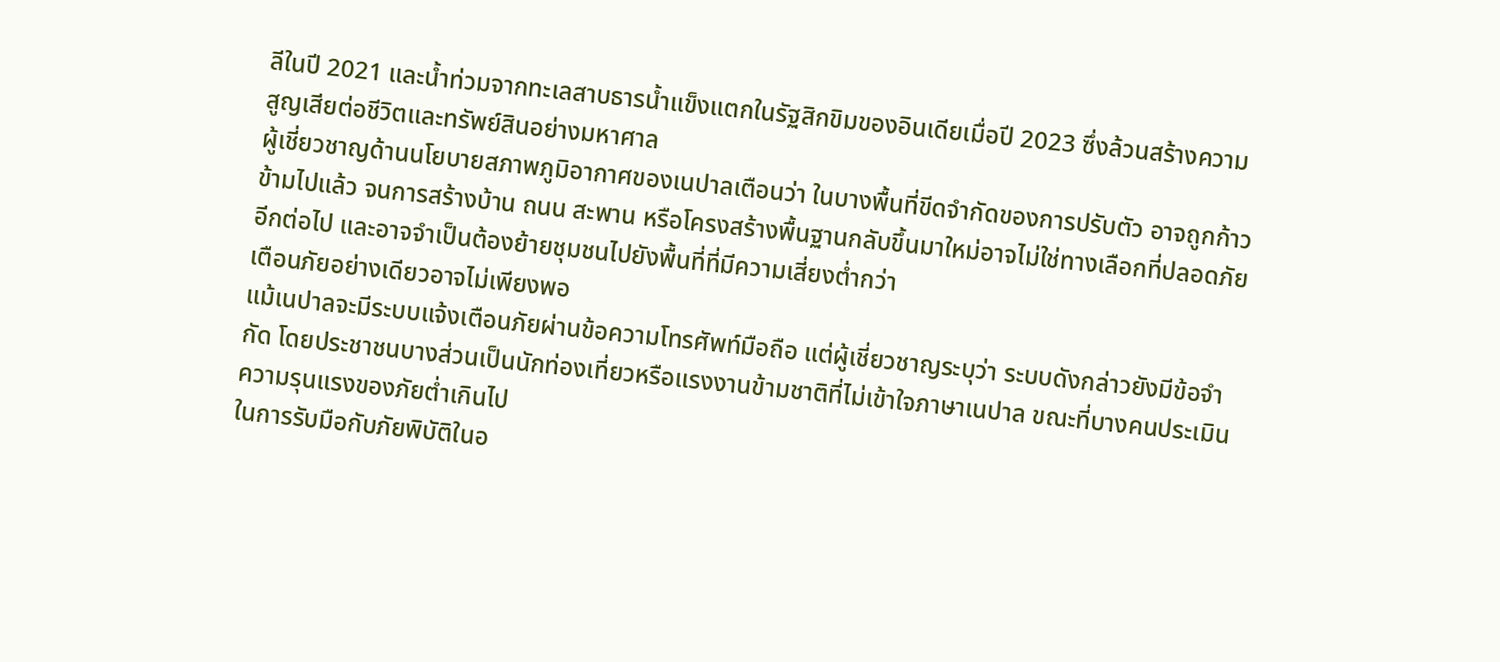ลีในปี 2021 และน้ำท่วมจากทะเลสาบธารน้ำแข็งแตกในรัฐสิกขิมของอินเดียเมื่อปี 2023 ซึ่งล้วนสร้างความสูญเสียต่อชีวิตและทรัพย์สินอย่างมหาศาล
ผู้เชี่ยวชาญด้านนโยบายสภาพภูมิอากาศของเนปาลเตือนว่า ในบางพื้นที่ขีดจำกัดของการปรับตัว อาจถูกก้าวข้ามไปแล้ว จนการสร้างบ้าน ถนน สะพาน หรือโครงสร้างพื้นฐานกลับขึ้นมาใหม่อาจไม่ใช่ทางเลือกที่ปลอดภัยอีกต่อไป และอาจจำเป็นต้องย้ายชุมชนไปยังพื้นที่ที่มีความเสี่ยงต่ำกว่า
เตือนภัยอย่างเดียวอาจไม่เพียงพอ
แม้เนปาลจะมีระบบแจ้งเตือนภัยผ่านข้อความโทรศัพท์มือถือ แต่ผู้เชี่ยวชาญระบุว่า ระบบดังกล่าวยังมีข้อจำกัด โดยประชาชนบางส่วนเป็นนักท่องเที่ยวหรือแรงงานข้ามชาติที่ไม่เข้าใจภาษาเนปาล ขณะที่บางคนประเมินความรุนแรงของภัยต่ำเกินไป
ในการรับมือกับภัยพิบัติในอ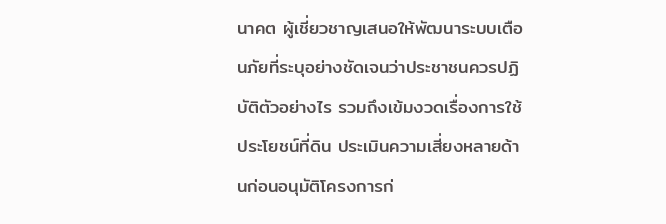นาคต ผู้เชี่ยวชาญเสนอให้พัฒนาระบบเตือนภัยที่ระบุอย่างชัดเจนว่าประชาชนควรปฏิบัติตัวอย่างไร รวมถึงเข้มงวดเรื่องการใช้ประโยชน์ที่ดิน ประเมินความเสี่ยงหลายด้านก่อนอนุมัติโครงการก่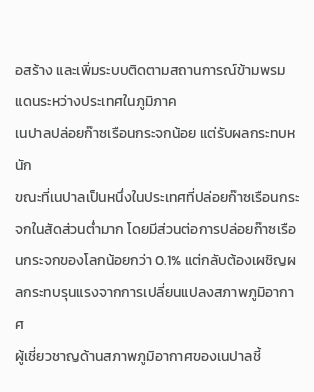อสร้าง และเพิ่มระบบติดตามสถานการณ์ข้ามพรมแดนระหว่างประเทศในภูมิภาค
เนปาลปล่อยก๊าซเรือนกระจกน้อย แต่รับผลกระทบหนัก
ขณะที่เนปาลเป็นหนึ่งในประเทศที่ปล่อยก๊าซเรือนกระจกในสัดส่วนต่ำมาก โดยมีส่วนต่อการปล่อยก๊าซเรือนกระจกของโลกน้อยกว่า 0.1% แต่กลับต้องเผชิญผลกระทบรุนแรงจากการเปลี่ยนแปลงสภาพภูมิอากาศ
ผู้เชี่ยวชาญด้านสภาพภูมิอากาศของเนปาลชี้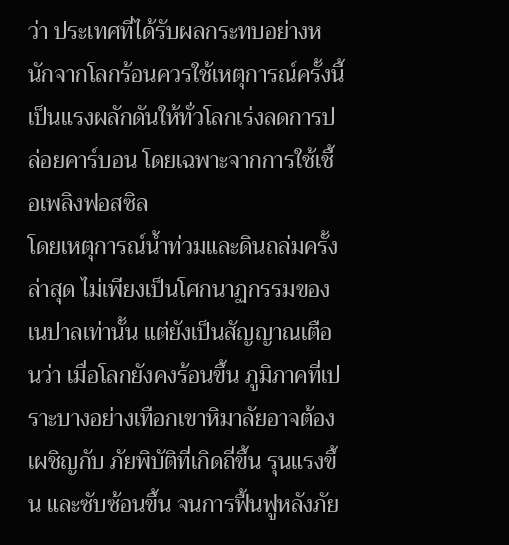ว่า ประเทศที่ได้รับผลกระทบอย่างหนักจากโลกร้อนควรใช้เหตุการณ์ครั้งนี้เป็นแรงผลักดันให้ทั่วโลกเร่งลดการปล่อยคาร์บอน โดยเฉพาะจากการใช้เชื้อเพลิงฟอสซิล
โดยเหตุการณ์น้ำท่วมและดินถล่มครั้งล่าสุด ไม่เพียงเป็นโศกนาฏกรรมของเนปาลเท่านั้น แต่ยังเป็นสัญญาณเตือนว่า เมื่อโลกยังคงร้อนขึ้น ภูมิภาคที่เปราะบางอย่างเทือกเขาหิมาลัยอาจต้องเผชิญกับ ภัยพิบัติที่เกิดถี่ขึ้น รุนแรงขึ้น และซับซ้อนขึ้น จนการฟื้นฟูหลังภัย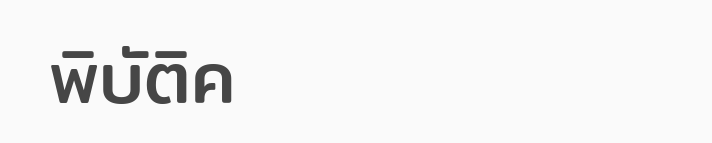พิบัติค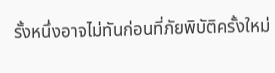รั้งหนึ่งอาจไม่ทันก่อนที่ภัยพิบัติครั้งใหม่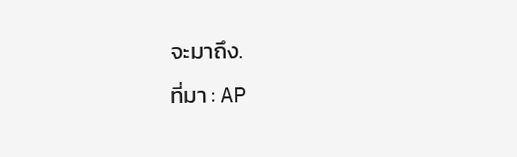จะมาถึง.
ที่มา : AP